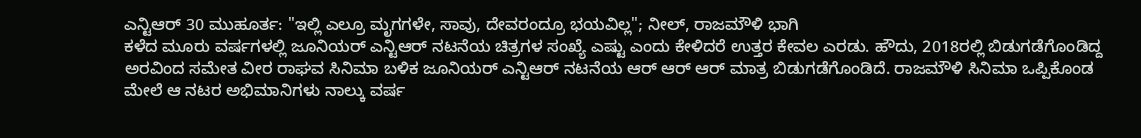ಎನ್ಟಿಆರ್ 30 ಮುಹೂರ್ತ: "ಇಲ್ಲಿ ಎಲ್ರೂ ಮೃಗಗಳೇ, ಸಾವು, ದೇವರಂದ್ರೂ ಭಯವಿಲ್ಲ"; ನೀಲ್, ರಾಜಮೌಳಿ ಭಾಗಿ
ಕಳೆದ ಮೂರು ವರ್ಷಗಳಲ್ಲಿ ಜೂನಿಯರ್ ಎನ್ಟಿಆರ್ ನಟನೆಯ ಚಿತ್ರಗಳ ಸಂಖ್ಯೆ ಎಷ್ಟು ಎಂದು ಕೇಳಿದರೆ ಉತ್ತರ ಕೇವಲ ಎರಡು. ಹೌದು, 2018ರಲ್ಲಿ ಬಿಡುಗಡೆಗೊಂಡಿದ್ದ ಅರವಿಂದ ಸಮೇತ ವೀರ ರಾಘವ ಸಿನಿಮಾ ಬಳಿಕ ಜೂನಿಯರ್ ಎನ್ಟಿಆರ್ ನಟನೆಯ ಆರ್ ಆರ್ ಆರ್ ಮಾತ್ರ ಬಿಡುಗಡೆಗೊಂಡಿದೆ. ರಾಜಮೌಳಿ ಸಿನಿಮಾ ಒಪ್ಪಿಕೊಂಡ ಮೇಲೆ ಆ ನಟರ ಅಭಿಮಾನಿಗಳು ನಾಲ್ಕು ವರ್ಷ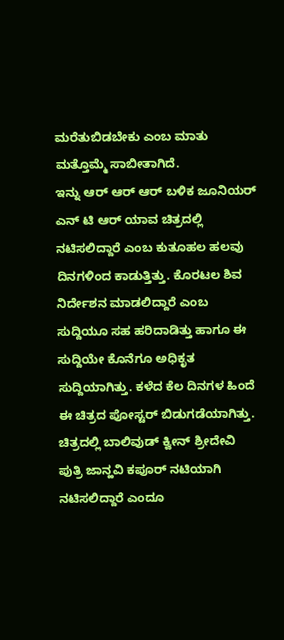ಮರೆತುಬಿಡಬೇಕು ಎಂಬ ಮಾತು ಮತ್ತೊಮ್ಮೆ ಸಾಬೀತಾಗಿದೆ.
ಇನ್ನು ಆರ್ ಆರ್ ಆರ್ ಬಳಿಕ ಜೂನಿಯರ್ ಎನ್ ಟಿ ಆರ್ ಯಾವ ಚಿತ್ರದಲ್ಲಿ ನಟಿಸಲಿದ್ದಾರೆ ಎಂಬ ಕುತೂಹಲ ಹಲವು ದಿನಗಳಿಂದ ಕಾಡುತ್ತಿತ್ತು. ಕೊರಟಲ ಶಿವ ನಿರ್ದೇಶನ ಮಾಡಲಿದ್ದಾರೆ ಎಂಬ ಸುದ್ದಿಯೂ ಸಹ ಹರಿದಾಡಿತ್ತು ಹಾಗೂ ಈ ಸುದ್ದಿಯೇ ಕೊನೆಗೂ ಅಧಿಕೃತ ಸುದ್ದಿಯಾಗಿತ್ತು. ಕಳೆದ ಕೆಲ ದಿನಗಳ ಹಿಂದೆ ಈ ಚಿತ್ರದ ಪೋಸ್ಟರ್ ಬಿಡುಗಡೆಯಾಗಿತ್ತು. ಚಿತ್ರದಲ್ಲಿ ಬಾಲಿವುಡ್ ಕ್ವೀನ್ ಶ್ರೀದೇವಿ ಪುತ್ರಿ ಜಾನ್ಹವಿ ಕಪೂರ್ ನಟಿಯಾಗಿ ನಟಿಸಲಿದ್ದಾರೆ ಎಂದೂ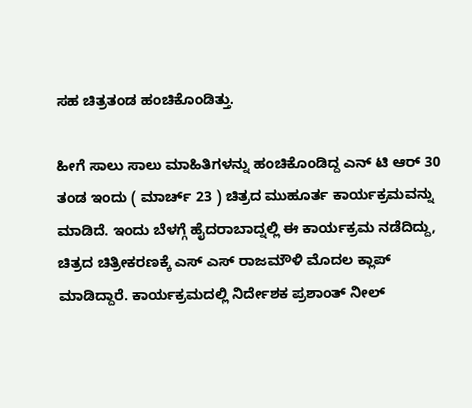ಸಹ ಚಿತ್ರತಂಡ ಹಂಚಿಕೊಂಡಿತ್ತು.

ಹೀಗೆ ಸಾಲು ಸಾಲು ಮಾಹಿತಿಗಳನ್ನು ಹಂಚಿಕೊಂಡಿದ್ದ ಎನ್ ಟಿ ಆರ್ 30 ತಂಡ ಇಂದು ( ಮಾರ್ಚ್ 23 ) ಚಿತ್ರದ ಮುಹೂರ್ತ ಕಾರ್ಯಕ್ರಮವನ್ನು ಮಾಡಿದೆ. ಇಂದು ಬೆಳಗ್ಗೆ ಹೈದರಾಬಾದ್ನಲ್ಲಿ ಈ ಕಾರ್ಯಕ್ರಮ ನಡೆದಿದ್ದು, ಚಿತ್ರದ ಚಿತ್ರೀಕರಣಕ್ಕೆ ಎಸ್ ಎಸ್ ರಾಜಮೌಳಿ ಮೊದಲ ಕ್ಲಾಪ್ ಮಾಡಿದ್ದಾರೆ. ಕಾರ್ಯಕ್ರಮದಲ್ಲಿ ನಿರ್ದೇಶಕ ಪ್ರಶಾಂತ್ ನೀಲ್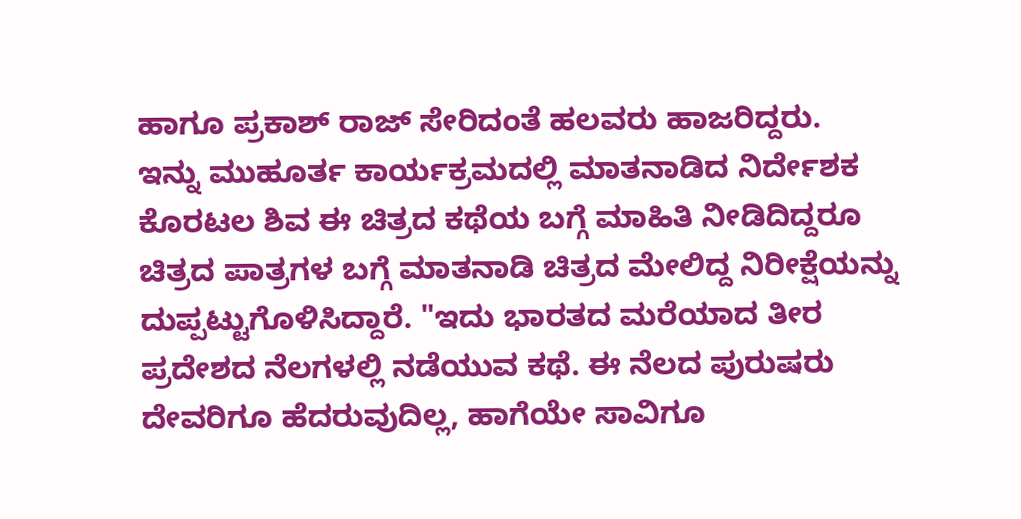ಹಾಗೂ ಪ್ರಕಾಶ್ ರಾಜ್ ಸೇರಿದಂತೆ ಹಲವರು ಹಾಜರಿದ್ದರು.
ಇನ್ನು ಮುಹೂರ್ತ ಕಾರ್ಯಕ್ರಮದಲ್ಲಿ ಮಾತನಾಡಿದ ನಿರ್ದೇಶಕ ಕೊರಟಲ ಶಿವ ಈ ಚಿತ್ರದ ಕಥೆಯ ಬಗ್ಗೆ ಮಾಹಿತಿ ನೀಡಿದಿದ್ದರೂ ಚಿತ್ರದ ಪಾತ್ರಗಳ ಬಗ್ಗೆ ಮಾತನಾಡಿ ಚಿತ್ರದ ಮೇಲಿದ್ದ ನಿರೀಕ್ಷೆಯನ್ನು ದುಪ್ಪಟ್ಟುಗೊಳಿಸಿದ್ದಾರೆ. "ಇದು ಭಾರತದ ಮರೆಯಾದ ತೀರ ಪ್ರದೇಶದ ನೆಲಗಳಲ್ಲಿ ನಡೆಯುವ ಕಥೆ. ಈ ನೆಲದ ಪುರುಷರು ದೇವರಿಗೂ ಹೆದರುವುದಿಲ್ಲ, ಹಾಗೆಯೇ ಸಾವಿಗೂ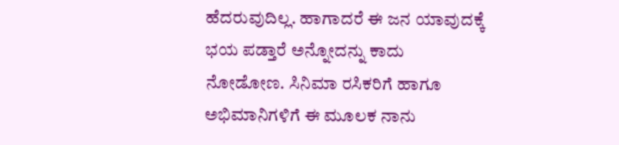ಹೆದರುವುದಿಲ್ಲ. ಹಾಗಾದರೆ ಈ ಜನ ಯಾವುದಕ್ಕೆ ಭಯ ಪಡ್ತಾರೆ ಅನ್ನೋದನ್ನು ಕಾದು ನೋಡೋಣ. ಸಿನಿಮಾ ರಸಿಕರಿಗೆ ಹಾಗೂ ಅಭಿಮಾನಿಗಳಿಗೆ ಈ ಮೂಲಕ ನಾನು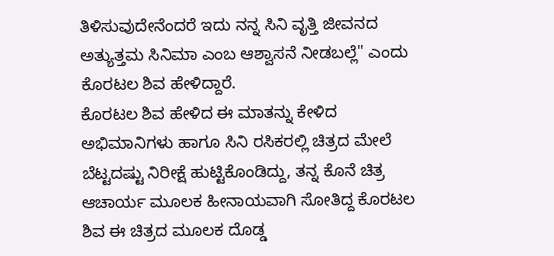ತಿಳಿಸುವುದೇನೆಂದರೆ ಇದು ನನ್ನ ಸಿನಿ ವೃತ್ತಿ ಜೀವನದ ಅತ್ಯುತ್ತಮ ಸಿನಿಮಾ ಎಂಬ ಆಶ್ವಾಸನೆ ನೀಡಬಲ್ಲೆ" ಎಂದು ಕೊರಟಲ ಶಿವ ಹೇಳಿದ್ದಾರೆ.
ಕೊರಟಲ ಶಿವ ಹೇಳಿದ ಈ ಮಾತನ್ನು ಕೇಳಿದ ಅಭಿಮಾನಿಗಳು ಹಾಗೂ ಸಿನಿ ರಸಿಕರಲ್ಲಿ ಚಿತ್ರದ ಮೇಲೆ ಬೆಟ್ಟದಷ್ಟು ನಿರೀಕ್ಷೆ ಹುಟ್ಟಿಕೊಂಡಿದ್ದು, ತನ್ನ ಕೊನೆ ಚಿತ್ರ ಆಚಾರ್ಯ ಮೂಲಕ ಹೀನಾಯವಾಗಿ ಸೋತಿದ್ದ ಕೊರಟಲ ಶಿವ ಈ ಚಿತ್ರದ ಮೂಲಕ ದೊಡ್ಡ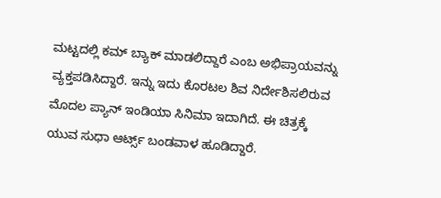ಮಟ್ಟದಲ್ಲಿ ಕಮ್ ಬ್ಯಾಕ್ ಮಾಡಲಿದ್ದಾರೆ ಎಂಬ ಅಭಿಪ್ರಾಯವನ್ನು ವ್ಯಕ್ತಪಡಿಸಿದ್ದಾರೆ. ಇನ್ನು ಇದು ಕೊರಟಲ ಶಿವ ನಿರ್ದೇಶಿಸಲಿರುವ ಮೊದಲ ಪ್ಯಾನ್ ಇಂಡಿಯಾ ಸಿನಿಮಾ ಇದಾಗಿದೆ. ಈ ಚಿತ್ರಕ್ಕೆ ಯುವ ಸುಧಾ ಆರ್ಟ್ಸ್ ಬಂಡವಾಳ ಹೂಡಿದ್ದಾರೆ.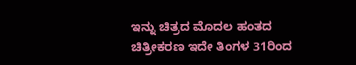ಇನ್ನು ಚಿತ್ರದ ಮೊದಲ ಹಂತದ ಚಿತ್ರೀಕರಣ ಇದೇ ತಿಂಗಳ 31ರಿಂದ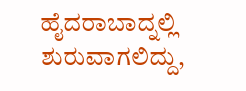ಹೈದರಾಬಾದ್ನಲ್ಲಿ ಶುರುವಾಗಲಿದ್ದು,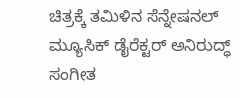ಚಿತ್ರಕ್ಕೆ ತಮಿಳಿನ ಸೆನ್ನೇಷನಲ್ ಮ್ಯೂಸಿಕ್ ಡೈರೆಕ್ಟರ್ ಅನಿರುದ್ಧ್ ಸಂಗೀತ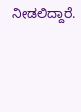ನೀಡಲಿದ್ದಾರೆ.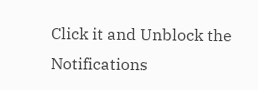Click it and Unblock the Notifications